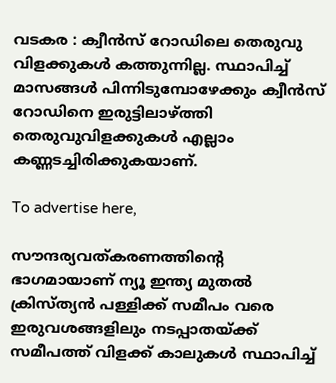വടകര : ക്വീൻസ് റോഡിലെ തെരുവു വിളക്കുകൾ കത്തുന്നില്ല. സ്ഥാപിച്ച്‌ മാസങ്ങൾ പിന്നിടുമ്പോഴേക്കും ക്വീൻസ് റോഡിനെ ഇരുട്ടിലാഴ്ത്തി തെരുവുവിളക്കുകൾ എല്ലാം കണ്ണടച്ചിരിക്കുകയാണ്.

To advertise here,

സൗന്ദര്യവത്കരണത്തിന്റെ ഭാഗമായാണ് ന്യൂ ഇന്ത്യ മുതൽ ക്രിസ്ത്യൻ പള്ളിക്ക് സമീപം വരെ ഇരുവശങ്ങളിലും നടപ്പാതയ്ക്ക് സമീപത്ത് വിളക്ക് കാലുകൾ സ്ഥാപിച്ച്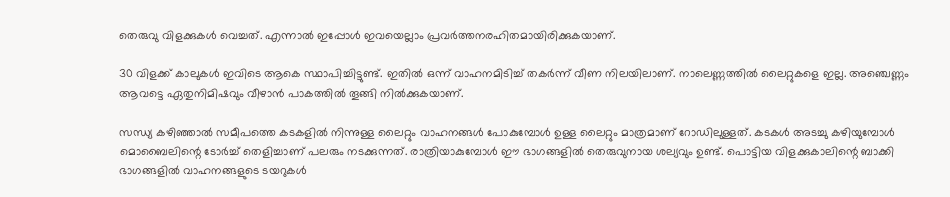തെരുവു വിളക്കുകൾ വെച്ചത്. എന്നാൽ ഇപ്പോൾ ഇവയെല്ലാം പ്രവർത്തനരഹിതമായിരിക്കുകയാണ്.

30 വിളക്ക് കാലുകൾ ഇവിടെ ആകെ സ്ഥാപിച്ചിട്ടുണ്ട്. ഇതിൽ ഒന്ന് വാഹനമിടിച്ച് തകർന്ന് വീണ നിലയിലാണ്. നാലെണ്ണത്തിൽ ലൈറ്റുകളെ ഇല്ല. അഞ്ചെണ്ണം ആവട്ടെ ഏതുനിമിഷവും വീഴാൻ പാകത്തിൽ തൂങ്ങി നിൽക്കുകയാണ്.

സന്ധ്യ കഴിഞ്ഞാൽ സമീപത്തെ കടകളിൽ നിന്നുള്ള ലൈറ്റും വാഹനങ്ങൾ പോകുമ്പോൾ ഉള്ള ലൈറ്റും മാത്രമാണ് റോഡിലുള്ളത്. കടകൾ അടച്ചു കഴിയുമ്പോൾ മൊബൈലിന്റെ ടോർച്ച് തെളിച്ചാണ് പലരും നടക്കുന്നത്. രാത്രിയാകുമ്പോൾ ഈ ഭാഗങ്ങളിൽ തെരുവുനായ ശല്യവും ഉണ്ട്. പൊട്ടിയ വിളക്കുകാലിന്റെ ബാക്കി ഭാഗങ്ങളിൽ വാഹനങ്ങളുടെ ടയറുകൾ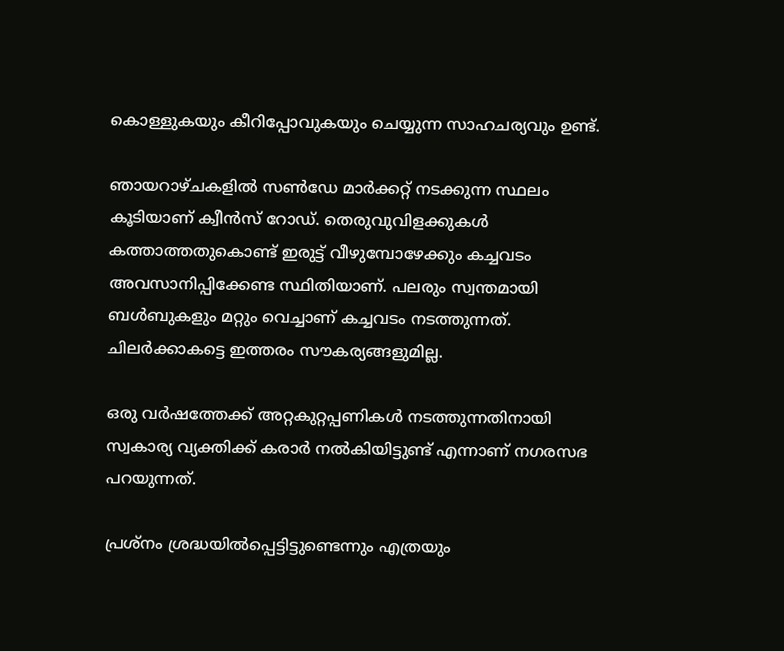കൊള്ളുകയും കീറിപ്പോവുകയും ചെയ്യുന്ന സാഹചര്യവും ഉണ്ട്.

ഞായറാഴ്ചകളിൽ സൺഡേ മാർക്കറ്റ് നടക്കുന്ന സ്ഥലം കൂടിയാണ് ക്വീൻസ് റോഡ്. തെരുവുവിളക്കുകൾ കത്താത്തതുകൊണ്ട് ഇരുട്ട് വീഴുമ്പോഴേക്കും കച്ചവടം അവസാനിപ്പിക്കേണ്ട സ്ഥിതിയാണ്. പലരും സ്വന്തമായി ബൾബുകളും മറ്റും വെച്ചാണ് കച്ചവടം നടത്തുന്നത്. ചിലർക്കാകട്ടെ ഇത്തരം സൗകര്യങ്ങളുമില്ല.

ഒരു വർഷത്തേക്ക് അറ്റകുറ്റപ്പണികൾ നടത്തുന്നതിനായി സ്വകാര്യ വ്യക്തിക്ക് കരാർ നൽകിയിട്ടുണ്ട് എന്നാണ് നഗരസഭ പറയുന്നത്.

പ്രശ്നം ശ്രദ്ധയിൽപ്പെട്ടിട്ടുണ്ടെന്നും എത്രയും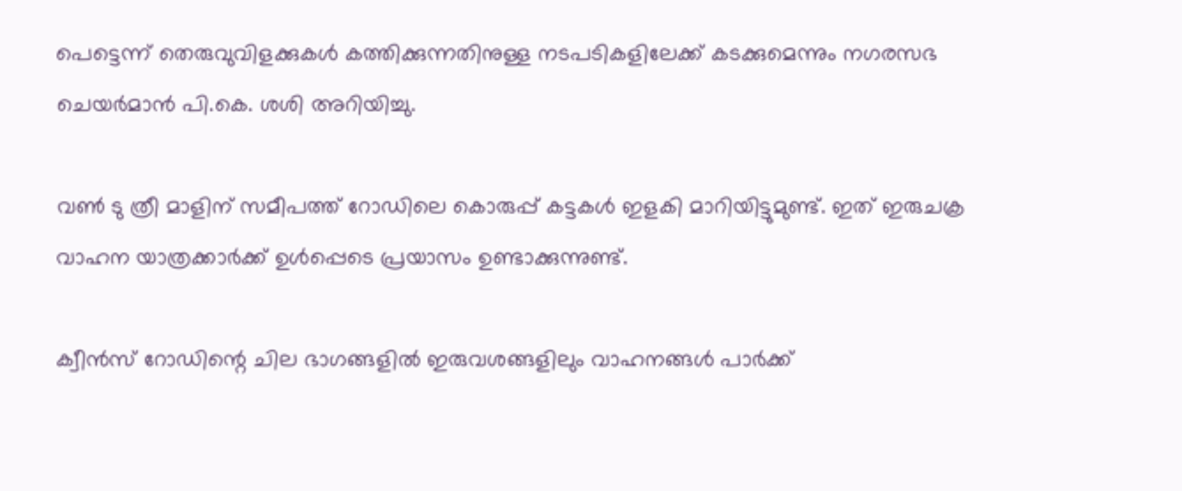പെട്ടെന്ന് തെരുവുവിളക്കുകൾ കത്തിക്കുന്നതിനുള്ള നടപടികളിലേക്ക് കടക്കുമെന്നും നഗരസഭ ചെയർമാൻ പി.കെ. ശശി അറിയിച്ചു.

വൺ ടു ത്രീ മാളിന് സമീപത്ത് റോഡിലെ കൊരുപ്പ് കട്ടകൾ ഇളകി മാറിയിട്ടുമുണ്ട്. ഇത് ഇരുചക്ര വാഹന യാത്രക്കാർക്ക് ഉൾപ്പെടെ പ്രയാസം ഉണ്ടാക്കുന്നുണ്ട്.

ക്വീൻസ് റോഡിന്റെ ചില ഭാഗങ്ങളിൽ ഇരുവശങ്ങളിലും വാഹനങ്ങൾ പാർക്ക്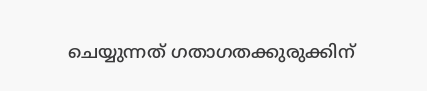ചെയ്യുന്നത് ഗതാഗതക്കുരുക്കിന്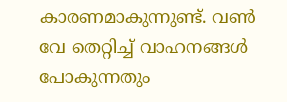കാരണമാകുന്നുണ്ട്. വൺ വേ തെറ്റിച്ച് വാഹനങ്ങൾ പോകുന്നതും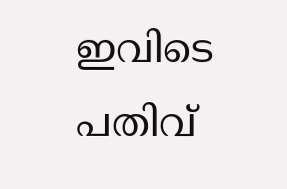ഇവിടെ പതിവ്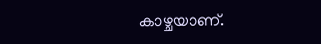കാഴ്ചയാണ്.